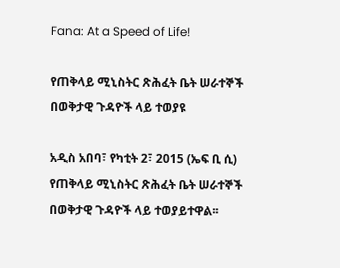Fana: At a Speed of Life!

የጠቅላይ ሚኒስትር ጽሕፈት ቤት ሠራተኞች በወቅታዊ ጉዳዮች ላይ ተወያዩ

አዲስ አበባ፣ የካቲት 2፣ 2015 (ኤፍ ቢ ሲ) የጠቅላይ ሚኒስትር ጽሕፈት ቤት ሠራተኞች በወቅታዊ ጉዳዮች ላይ ተወያይተዋል፡፡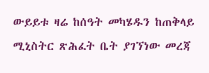ውይይቱ ዛሬ ከሰዓት መካሄዱን ከጠቅላይ ሚኒስትር ጽሕፈት ቤት ያገኘነው መረጃ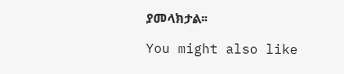ያመላክታል፡፡

You might also like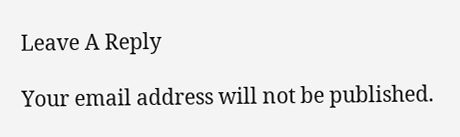Leave A Reply

Your email address will not be published.